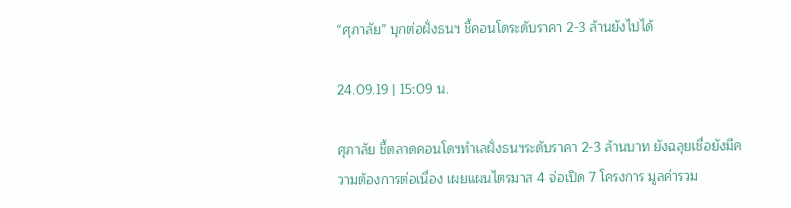“ศุภาลัย” บุกต่อฝั่งธนฯ ชี้คอนโดระดับราคา 2-3 ล้านยังไปได้

24.09.19 | 15:09 น.

ศุภาลัย ชี้ตลาดคอนโดฯทำเลฝั่งธนฯระดับราคา 2-3 ล้านบาท ยังฉลุยเชื่อยังมีความต้องการต่อเนื่อง เผยแผนไตรมาส 4 จ่อเปิด 7 โครงการ มูลค่ารวม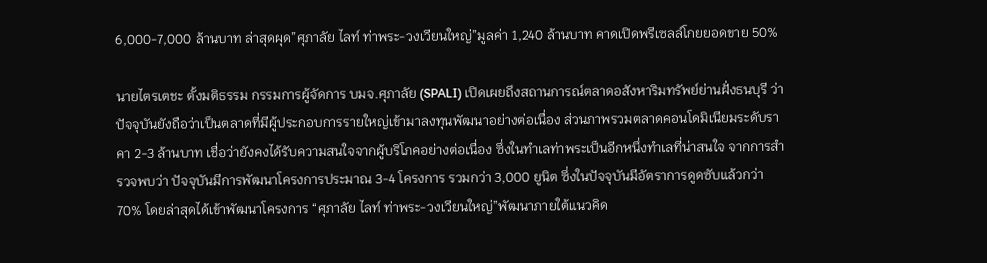6,000-7,000 ล้านบาท ล่าสุดผุด”ศุภาลัย ไลท์ ท่าพระ-วงเวียนใหญ่”มูลค่า 1,240 ล้านบาท คาดเปิดพรีเซลล์โกยยอดขาย 50%

นายไตรเตชะ ตั้งมติธรรม กรรมการผู้จัดการ บมจ.ศุภาลัย (SPALI) เปิดเผยถึงสถานการณ์ตลาดอสังหาริมทรัพย์ย่านฝั่งธนบุรี ว่า ปัจจุบันยังถือว่าเป็นตลาดที่มีผู้ประกอบการรายใหญ่เข้ามาลงทุนพัฒนาอย่างต่อเนื่อง ส่วนภาพรวมตลาดคอนโดมิเนียมระดับราคา 2-3 ล้านบาท เชื่อว่ายังคงได้รับความสนใจจากผู้บริโภคอย่างต่อเนื่อง ซึ่งในทำเลท่าพระเป็นอีกหนึ่งทำเลที่น่าสนใจ จากการสำรวจพบว่า ปัจจุบันมีการพัฒนาโครงการประมาณ 3-4 โครงการ รวมกว่า 3,000 ยูนิต ซึ่งในปัจจุบันมีอัตราการดูดซับแล้วกว่า 70% โดยล่าสุดได้เข้าพัฒนาโครงการ “ศุภาลัย ไลท์ ท่าพระ-วงเวียนใหญ่”พัฒนาภายใต้แนวคิด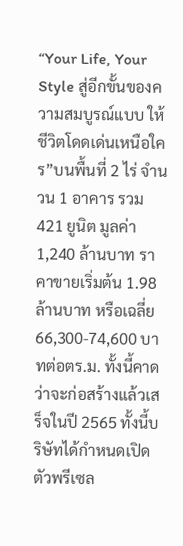“Your Life, Your Style สู่อีกขั้นของความสมบูรณ์แบบ ให้ชีวิตโดดเด่นเหนือใคร”บนพื้นที่ 2 ไร่ จำนวน 1 อาคาร รวม 421 ยูนิต มูลค่า 1,240 ล้านบาท ราคาขายเริ่มต้น 1.98 ล้านบาท หรือเฉลี่ย 66,300-74,600 บาทต่อตร.ม. ทั้งนี้คาดว่าจะก่อสร้างแล้วเสร็จในปี 2565 ทั้งนี้บริษัทได้กำหนดเปิดตัวพรีเซล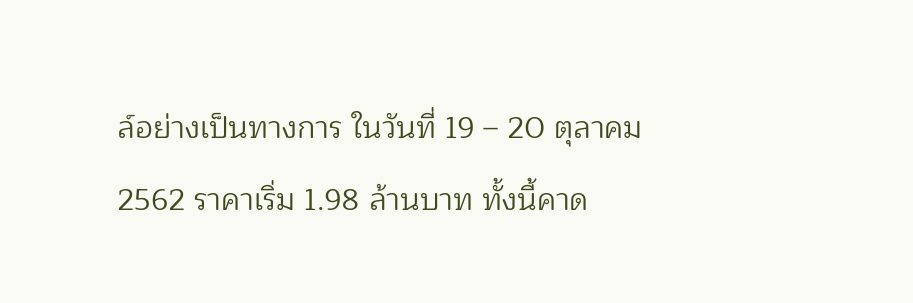ล์อย่างเป็นทางการ ในวันที่ 19 – 20 ตุลาคม 2562 ราคาเริ่ม 1.98 ล้านบาท ทั้งนี้คาด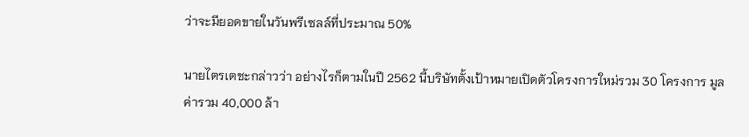ว่าจะมียอดขายในวันพรีเซลล์ที่ประมาณ 50%

นายไตรเตชะกล่าวว่า อย่างไรก็ตามในปี 2562 นี้บริษัทตั้งเป้าหมายเปิดตัวโครงการใหม่รวม 30 โครงการ มูลค่ารวม 40,000 ล้า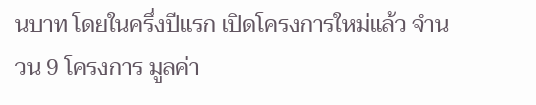นบาท โดยในครึ่งปีแรก เปิดโครงการใหม่แล้ว จำนวน 9 โครงการ มูลค่า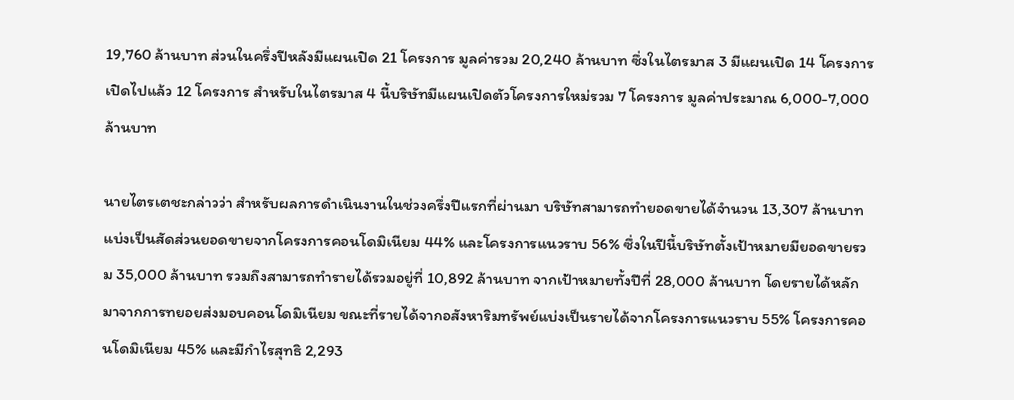19,760 ล้านบาท ส่วนในครึ่งปีหลังมีแผนเปิด 21 โครงการ มูลค่ารวม 20,240 ล้านบาท ซึ่งในไตรมาส 3 มีแผนเปิด 14 โครงการ เปิดไปแล้ว 12 โครงการ สำหรับในไตรมาส 4 นี้บริษัทมีแผนเปิดตัวโครงการใหม่รวม 7 โครงการ มูลค่าประมาณ 6,000-7,000 ล้านบาท

นายไตรเตชะกล่าวว่า สำหรับผลการดำเนินงานในช่วงครึ่งปีแรกที่ผ่านมา บริษัทสามารถทำยอดขายได้จำนวน 13,307 ล้านบาท แบ่งเป็นสัดส่วนยอดขายจากโครงการคอนโดมิเนียม 44% และโครงการแนวราบ 56% ซึ่งในปีนี้บริษัทตั้งเป้าหมายมียอดขายรวม 35,000 ล้านบาท รวมถึงสามารถทำรายได้รวมอยู่ที่ 10,892 ล้านบาท จากเป้าหมายทั้งปีที่ 28,000 ล้านบาท โดยรายได้หลักมาจากการทยอยส่งมอบคอนโดมิเนียม ขณะที่รายได้จากอสังหาริมทรัพย์แบ่งเป็นรายได้จากโครงการแนวราบ 55% โครงการคอนโดมิเนียม 45% และมีกำไรสุทธิ 2,293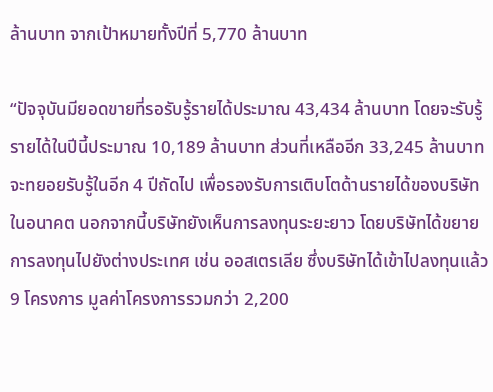ล้านบาท จากเป้าหมายทั้งปีที่ 5,770 ล้านบาท

“ปัจจุบันมียอดขายที่รอรับรู้รายได้ประมาณ 43,434 ล้านบาท โดยจะรับรู้รายได้ในปีนี้ประมาณ 10,189 ล้านบาท ส่วนที่เหลืออีก 33,245 ล้านบาท จะทยอยรับรู้ในอีก 4 ปีถัดไป เพื่อรองรับการเติบโตด้านรายได้ของบริษัทในอนาคต นอกจากนี้บริษัทยังเห็นการลงทุนระยะยาว โดยบริษัทได้ขยายการลงทุนไปยังต่างประเทศ เช่น ออสเตรเลีย ซึ่งบริษัทได้เข้าไปลงทุนแล้ว 9 โครงการ มูลค่าโครงการรวมกว่า 2,200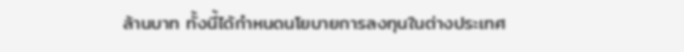ล้านบาท ทั้งนี้ได้กำหนดนโยบายการลงทุนในต่างประเทศ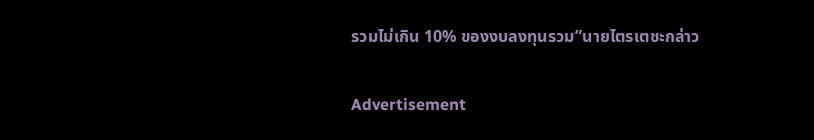รวมไม่เกิน 10% ของงบลงทุนรวม”นายไตรเตชะกล่าว

Advertisement